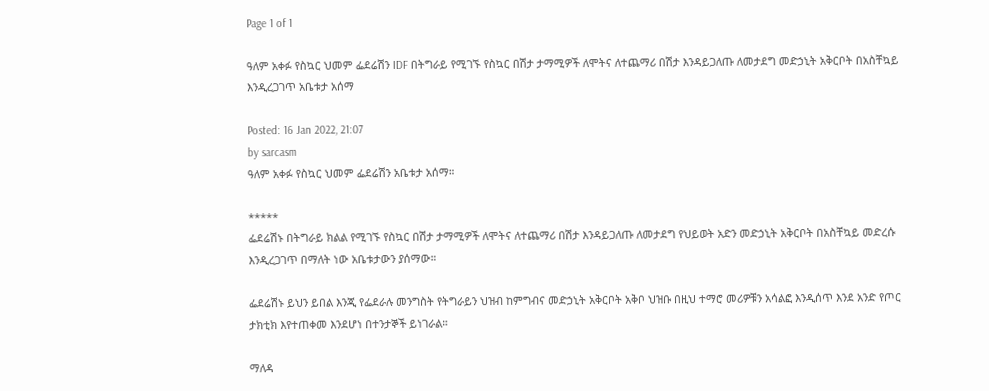Page 1 of 1

ዓለም አቀፉ የስኳር ህመም ፌደሬሽን IDF በትግራይ የሚገኙ የስኳር በሽታ ታማሚዎች ለሞትና ለተጨማሪ በሽታ እንዳይጋለጡ ለመታደግ መድኃኒት አቅርቦት በአስቸኳይ እንዲረጋገጥ አቤቱታ አሰማ

Posted: 16 Jan 2022, 21:07
by sarcasm
ዓለም አቀፉ የስኳር ህመም ፌደሬሽን አቤቱታ አሰማ።

*****
ፌደሬሽኑ በትግራይ ክልል የሚገኙ የስኳር በሽታ ታማሚዎች ለሞትና ለተጨማሪ በሽታ እንዳይጋለጡ ለመታደግ የህይወት አድን መድኃኒት አቅርቦት በአስቸኳይ መድረሱ እንዲረጋገጥ በማለት ነው አቤቱታውን ያሰማው።

ፌደሬሽኑ ይህን ይበል እንጂ የፌደራሉ መንግስት የትግራይን ህዝብ ከምግብና መድኃኒት አቅርቦት አቅቦ ህዝቡ በዚህ ተማሮ መሪዎቹን አሳልፎ እንዲሰጥ እንደ አንድ የጦር ታክቲክ እየተጠቀመ እንደሆነ በተንታኞች ይነገራል።

ማለዳ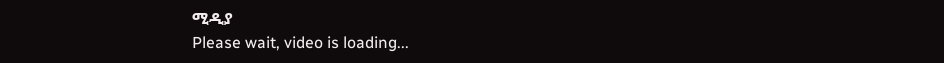ሚዲያ
Please wait, video is loading...